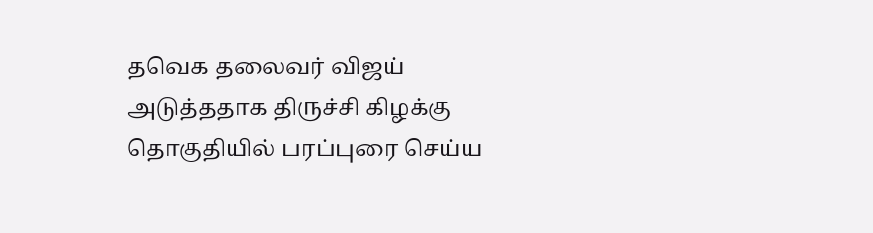தவெக தலைவர் விஜய் அடுத்ததாக திருச்சி கிழக்கு தொகுதியில் பரப்புரை செய்ய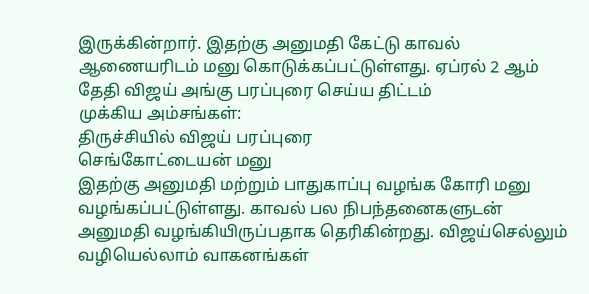இருக்கின்றார். இதற்கு அனுமதி கேட்டு காவல் ஆணையரிடம் மனு கொடுக்கப்பட்டுள்ளது. ஏப்ரல் 2 ஆம் தேதி விஜய் அங்கு பரப்புரை செய்ய திட்டம்
முக்கிய அம்சங்கள்:
திருச்சியில் விஜய் பரப்புரை
செங்கோட்டையன் மனு
இதற்கு அனுமதி மற்றும் பாதுகாப்பு வழங்க கோரி மனு வழங்கப்பட்டுள்ளது. காவல் பல நிபந்தனைகளுடன் அனுமதி வழங்கியிருப்பதாக தெரிகின்றது. விஜய்செல்லும் வழியெல்லாம் வாகனங்கள்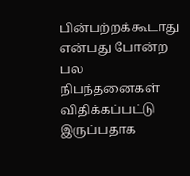பின்பற்றக்கூடாது என்பது போன்ற பல நிபந்தனைகள் விதிக்கப்பட்டு இருப்பதாக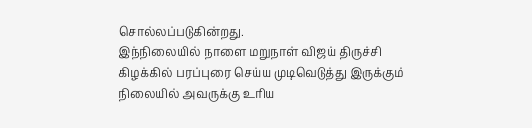சொல்லப்படுகின்றது.
இந்நிலையில் நாளை மறுநாள் விஜய் திருச்சி கிழக்கில் பரப்புரை செய்ய முடிவெடுத்து இருக்கும் நிலையில் அவருக்கு உரிய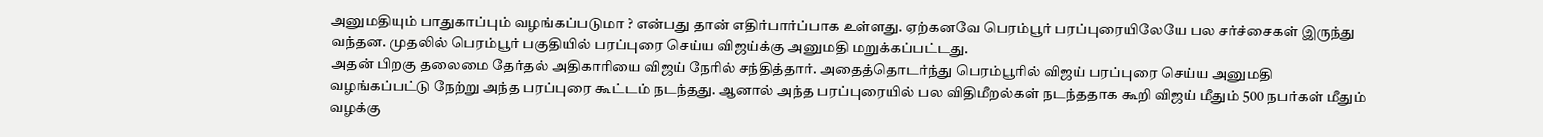அனுமதியும் பாதுகாப்பும் வழங்கப்படுமா ? என்பது தான் எதிர்பார்ப்பாக உள்ளது. ஏற்கனவே பெரம்பூர் பரப்புரையிலேயே பல சர்ச்சைகள் இருந்து வந்தன. முதலில் பெரம்பூர் பகுதியில் பரப்புரை செய்ய விஜய்க்கு அனுமதி மறுக்கப்பட்டது.
அதன் பிறகு தலைமை தேர்தல் அதிகாரியை விஜய் நேரில் சந்தித்தார். அதைத்தொடர்ந்து பெரம்பூரில் விஜய் பரப்புரை செய்ய அனுமதி வழங்கப்பட்டு நேற்று அந்த பரப்புரை கூட்டம் நடந்தது. ஆனால் அந்த பரப்புரையில் பல விதிமீறல்கள் நடந்ததாக கூறி விஜய் மீதும் 500 நபர்கள் மீதும் வழக்கு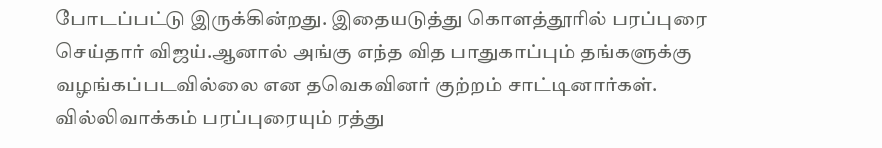போடப்பட்டு இருக்கின்றது. இதையடுத்து கொளத்தூரில் பரப்புரை செய்தார் விஜய்.ஆனால் அங்கு எந்த வித பாதுகாப்பும் தங்களுக்கு வழங்கப்படவில்லை என தவெகவினர் குற்றம் சாட்டினார்கள்.
வில்லிவாக்கம் பரப்புரையும் ரத்து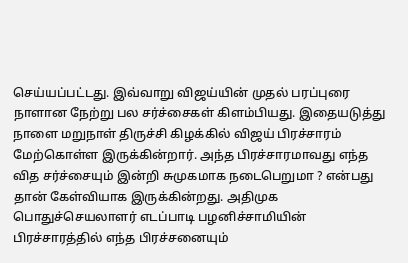செய்யப்பட்டது. இவ்வாறு விஜய்யின் முதல் பரப்புரை நாளான நேற்று பல சர்ச்சைகள் கிளம்பியது. இதையடுத்து நாளை மறுநாள் திருச்சி கிழக்கில் விஜய் பிரச்சாரம் மேற்கொள்ள இருக்கின்றார். அந்த பிரச்சாரமாவது எந்த வித சர்ச்சையும் இன்றி சுமுகமாக நடைபெறுமா ? என்பது தான் கேள்வியாக இருக்கின்றது. அதிமுக பொதுச்செயலாளர் எடப்பாடி பழனிச்சாமியின் பிரச்சாரத்தில் எந்த பிரச்சனையும்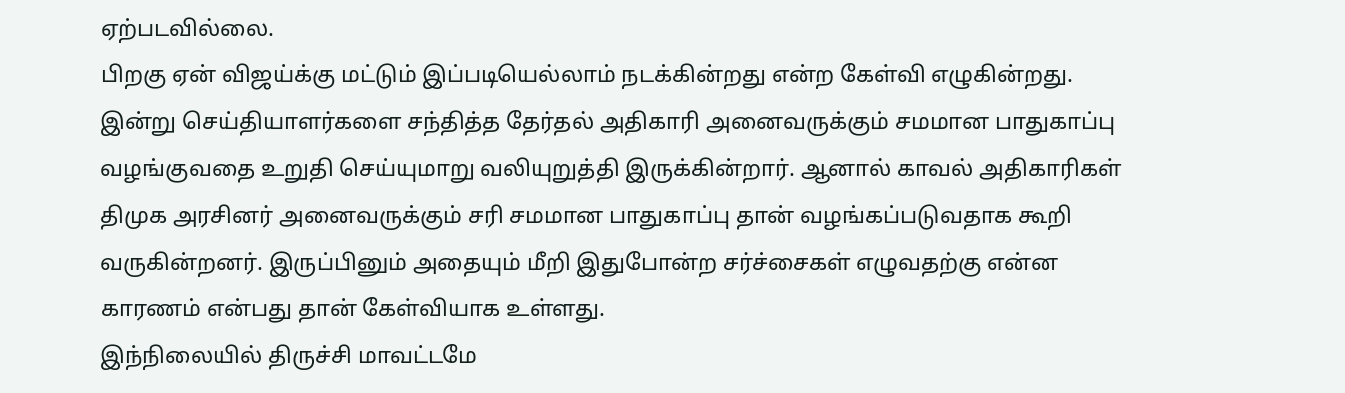ஏற்படவில்லை.
பிறகு ஏன் விஜய்க்கு மட்டும் இப்படியெல்லாம் நடக்கின்றது என்ற கேள்வி எழுகின்றது. இன்று செய்தியாளர்களை சந்தித்த தேர்தல் அதிகாரி அனைவருக்கும் சமமான பாதுகாப்பு வழங்குவதை உறுதி செய்யுமாறு வலியுறுத்தி இருக்கின்றார். ஆனால் காவல் அதிகாரிகள் திமுக அரசினர் அனைவருக்கும் சரி சமமான பாதுகாப்பு தான் வழங்கப்படுவதாக கூறி வருகின்றனர். இருப்பினும் அதையும் மீறி இதுபோன்ற சர்ச்சைகள் எழுவதற்கு என்ன காரணம் என்பது தான் கேள்வியாக உள்ளது.
இந்நிலையில் திருச்சி மாவட்டமே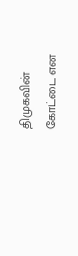திமுகவின் கோட்டை என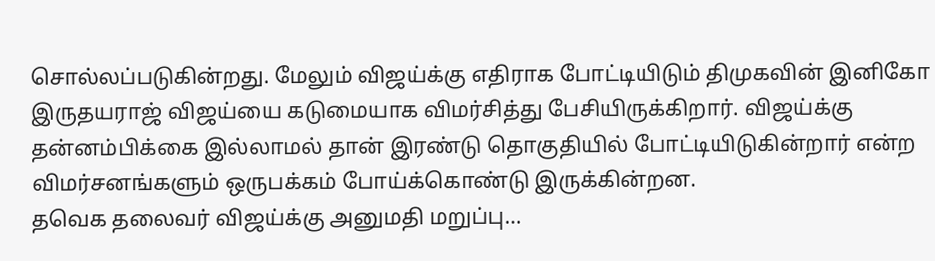சொல்லப்படுகின்றது. மேலும் விஜய்க்கு எதிராக போட்டியிடும் திமுகவின் இனிகோ இருதயராஜ் விஜய்யை கடுமையாக விமர்சித்து பேசியிருக்கிறார். விஜய்க்கு தன்னம்பிக்கை இல்லாமல் தான் இரண்டு தொகுதியில் போட்டியிடுகின்றார் என்ற விமர்சனங்களும் ஒருபக்கம் போய்க்கொண்டு இருக்கின்றன.
தவெக தலைவர் விஜய்க்கு அனுமதி மறுப்பு…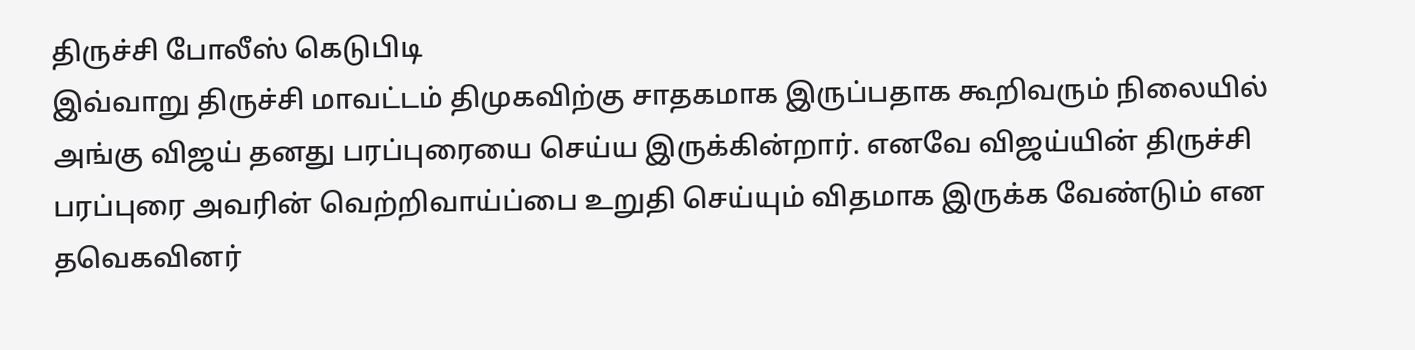திருச்சி போலீஸ் கெடுபிடி
இவ்வாறு திருச்சி மாவட்டம் திமுகவிற்கு சாதகமாக இருப்பதாக கூறிவரும் நிலையில் அங்கு விஜய் தனது பரப்புரையை செய்ய இருக்கின்றார். எனவே விஜய்யின் திருச்சி பரப்புரை அவரின் வெற்றிவாய்ப்பை உறுதி செய்யும் விதமாக இருக்க வேண்டும் என தவெகவினர்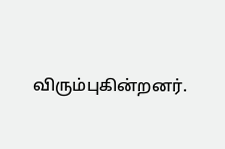விரும்புகின்றனர்.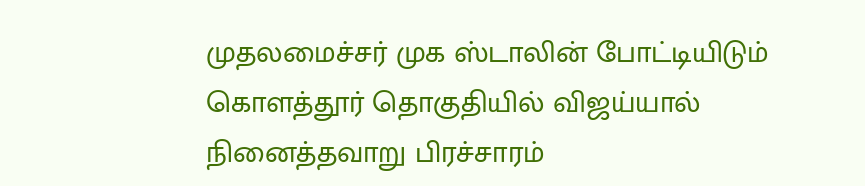முதலமைச்சர் முக ஸ்டாலின் போட்டியிடும் கொளத்தூர் தொகுதியில் விஜய்யால் நினைத்தவாறு பிரச்சாரம்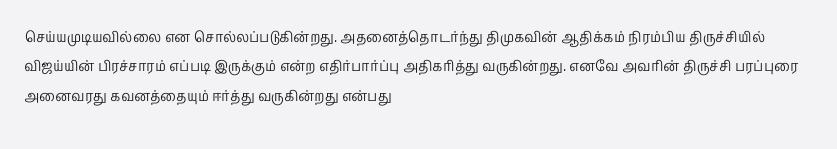செய்யமுடியவில்லை என சொல்லப்படுகின்றது. அதனைத்தொடர்ந்து திமுகவின் ஆதிக்கம் நிரம்பிய திருச்சியில் விஜய்யின் பிரச்சாரம் எப்படி இருக்கும் என்ற எதிர்பார்ப்பு அதிகரித்து வருகின்றது. எனவே அவரின் திருச்சி பரப்புரை அனைவரது கவனத்தையும் ஈர்த்து வருகின்றது என்பது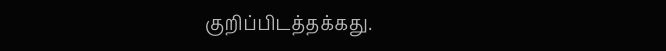குறிப்பிடத்தக்கது.